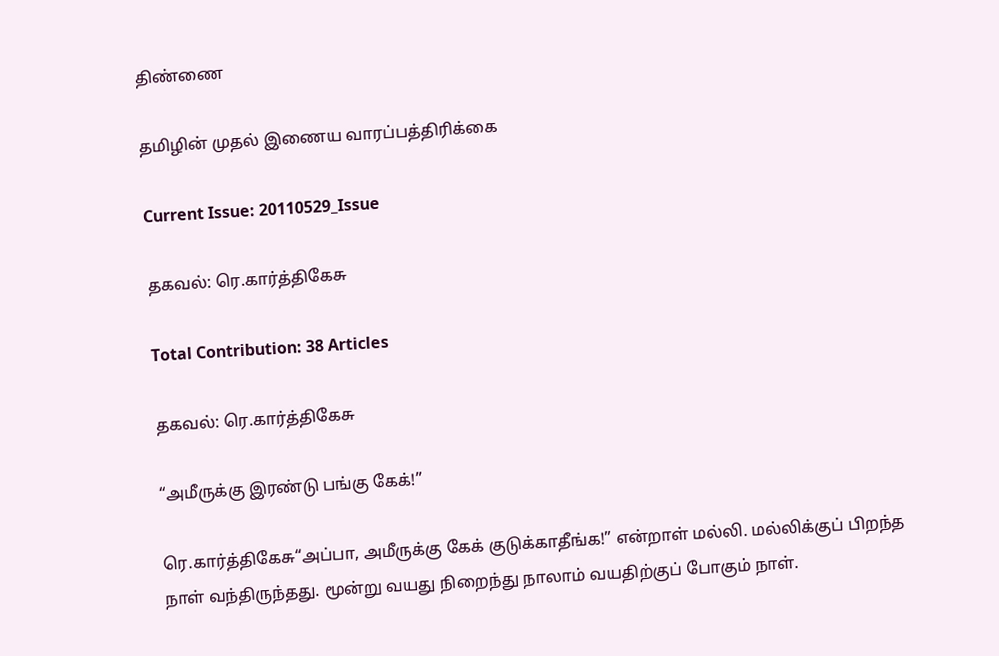திண்ணை

தமிழின் முதல் இணைய வாரப்பத்திரிக்கை

Current Issue: 20110529_Issue

தகவல்: ரெ.கார்த்திகேசு

Total Contribution: 38 Articles

தகவல்: ரெ.கார்த்திகேசு

“அமீருக்கு இரண்டு பங்கு கேக்!”

ரெ.கார்த்திகேசு“அப்பா, அமீருக்கு கேக் குடுக்காதீங்க!” என்றாள் மல்லி. மல்லிக்குப் பிறந்த நாள் வந்திருந்தது. மூன்று வயது நிறைந்து நாலாம் வயதிற்குப் போகும் நாள்.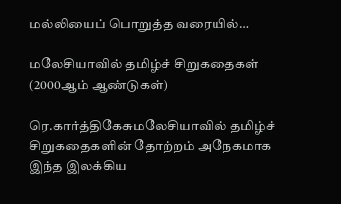மல்லியைப் பொறுத்த வரையில்…

மலேசியாவில் தமிழ்ச் சிறுகதைகள் (2000ஆம் ஆண்டுகள்)

ரெ.கார்த்திகேசுமலேசியாவில் தமிழ்ச் சிறுகதைகளின் தோற்றம் அநேகமாக இந்த இலக்கிய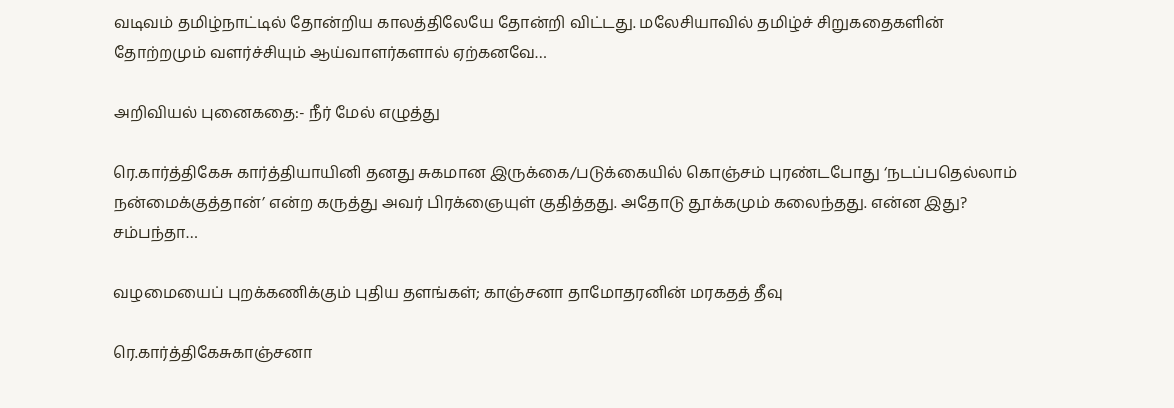வடிவம் தமிழ்நாட்டில் தோன்றிய காலத்திலேயே தோன்றி விட்டது. மலேசியாவில் தமிழ்ச் சிறுகதைகளின் தோற்றமும் வளர்ச்சியும் ஆய்வாளர்களால் ஏற்கனவே…

அறிவியல் புனைகதை:- நீர் மேல் எழுத்து

ரெ.கார்த்திகேசு கார்த்தியாயினி தனது சுகமான இருக்கை/படுக்கையில் கொஞ்சம் புரண்டபோது ‘நடப்பதெல்லாம் நன்மைக்குத்தான்’ என்ற கருத்து அவர் பிரக்ஞையுள் குதித்தது. அதோடு தூக்கமும் கலைந்தது. என்ன இது? சம்பந்தா…

வழமையைப் புறக்கணிக்கும் புதிய தளங்கள்; காஞ்சனா தாமோதரனின் மரகதத் தீவு

ரெ.கார்த்திகேசுகாஞ்சனா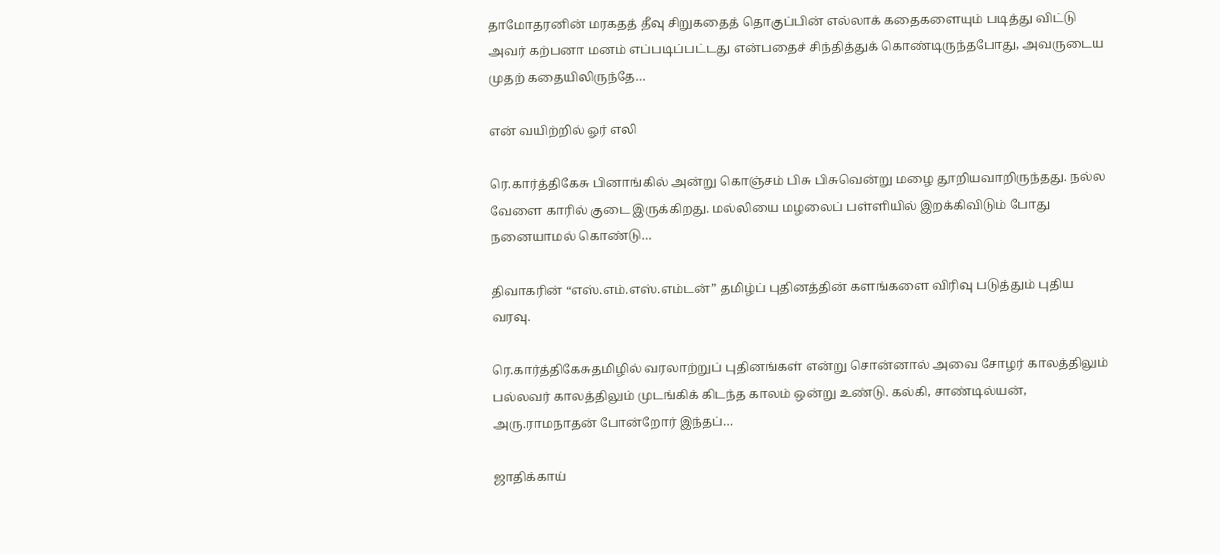தாமோதரனின் மரகதத் தீவு சிறுகதைத் தொகுப்பின் எல்லாக் கதைகளையும் படித்து விட்டு அவர் கற்பனா மனம் எப்படிப்பட்டது என்பதைச் சிந்தித்துக் கொண்டிருந்தபோது, அவருடைய முதற் கதையிலிருந்தே…

என் வயிற்றில் ஓர் எலி

ரெ.கார்த்திகேசு பினாங்கில் அன்று கொஞ்சம் பிசு பிசுவென்று மழை தூறியவாறிருந்தது. நல்ல வேளை காரில் குடை இருக்கிறது. மல்லியை மழலைப் பள்ளியில் இறக்கிவிடும் போது நனையாமல் கொண்டு…

திவாகரின் “எஸ்.எம்.எஸ்.எம்டன்” தமிழ்ப் புதினத்தின் களங்களை விரிவு படுத்தும் புதிய வரவு.

ரெ.கார்த்திகேசுதமிழில் வரலாற்றுப் புதினங்கள் என்று சொன்னால் அவை சோழர் காலத்திலும் பல்லவர் காலத்திலும் முடங்கிக் கிடந்த காலம் ஒன்று உண்டு. கல்கி, சாண்டில்யன், அரு.ராமநாதன் போன்றோர் இந்தப்…

ஜாதிக்காய்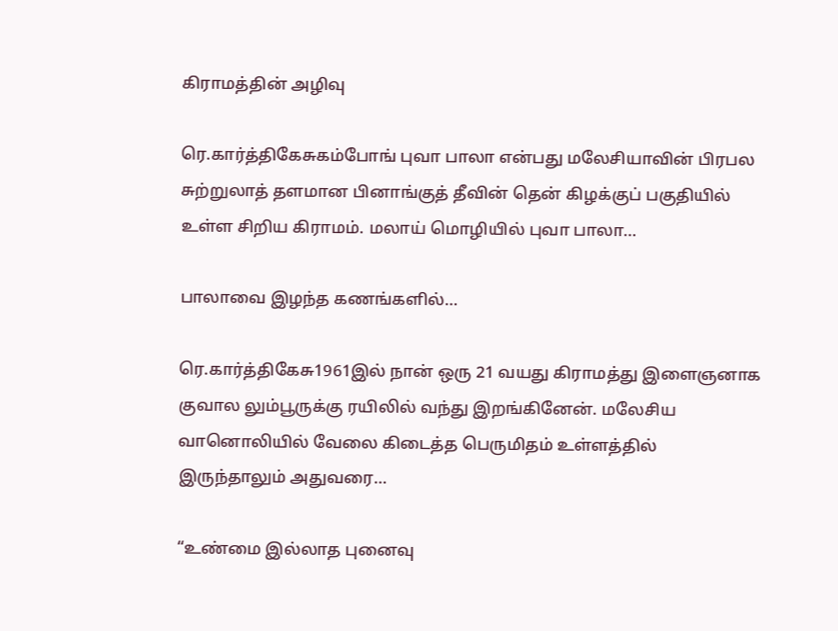கிராமத்தின் அழிவு

ரெ.கார்த்திகேசுகம்போங் புவா பாலா என்பது மலேசியாவின் பிரபல சுற்றுலாத் தளமான பினாங்குத் தீவின் தென் கிழக்குப் பகுதியில் உள்ள சிறிய கிராமம். மலாய் மொழியில் புவா பாலா…

பாலாவை இழந்த கணங்களில்…

ரெ.கார்த்திகேசு1961இல் நான் ஒரு 21 வயது கிராமத்து இளைஞனாக குவால லும்பூருக்கு ரயிலில் வந்து இறங்கினேன். மலேசிய வானொலியில் வேலை கிடைத்த பெருமிதம் உள்ளத்தில் இருந்தாலும் அதுவரை…

“உண்மை இல்லாத புனைவு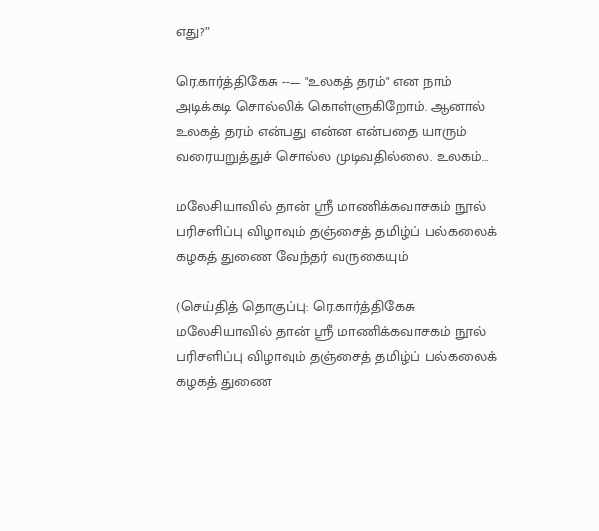எது?”

ரெ.கார்த்திகேசு --— "உலகத் தரம்" என நாம் அடிக்கடி சொல்லிக் கொள்ளுகிறோம். ஆனால் உலகத் தரம் என்பது என்ன என்பதை யாரும் வரையறுத்துச் சொல்ல முடிவதில்லை. உலகம்…

மலேசியாவில் தான் ஸ்ரீ மாணிக்கவாசகம் நூல் பரிசளிப்பு விழாவும் தஞ்சைத் தமிழ்ப் பல்கலைக் கழகத் துணை வேந்தர் வருகையும்

(செய்தித் தொகுப்பு: ரெ.கார்த்திகேசு மலேசியாவில் தான் ஸ்ரீ மாணிக்கவாசகம் நூல் பரிசளிப்பு விழாவும் தஞ்சைத் தமிழ்ப் பல்கலைக் கழகத் துணை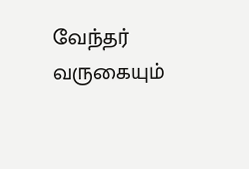வேந்தர் வருகையும்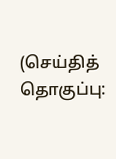(செய்தித் தொகுப்பு: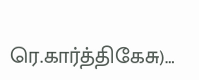ரெ.கார்த்திகேசு)…